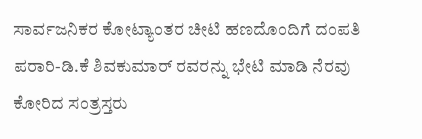ಸಾರ್ವಜನಿಕರ ಕೋಟ್ಯಾಂತರ ಚೀಟಿ ಹಣದೊಂದಿಗೆ ದಂಪತಿ ಪರಾರಿ-ಡಿ.ಕೆ ಶಿವಕುಮಾರ್ ರವರನ್ನು ಭೇಟಿ ಮಾಡಿ ನೆರವು ಕೋರಿದ ಸಂತ್ರಸ್ತರು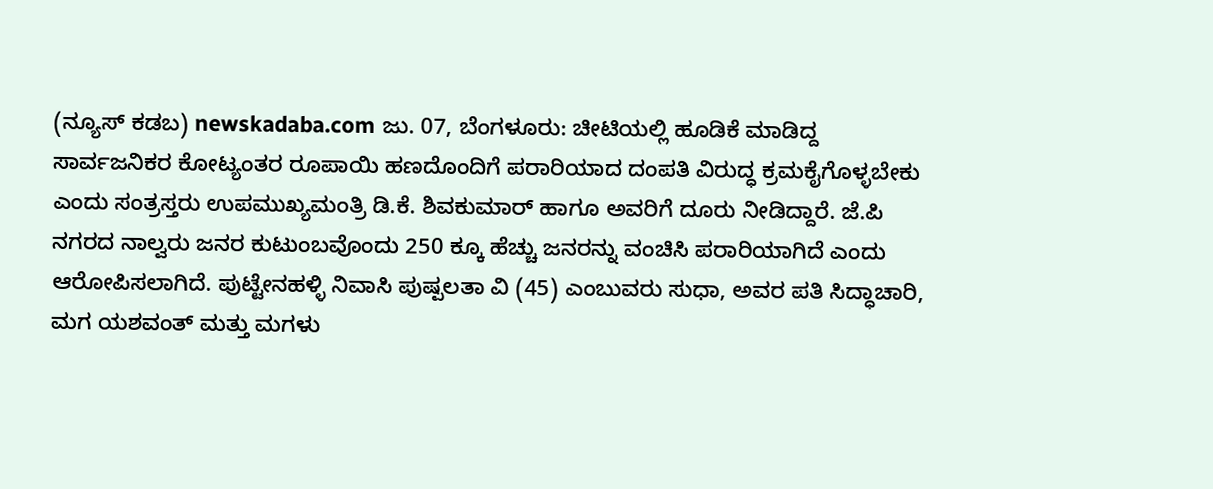(ನ್ಯೂಸ್ ಕಡಬ) newskadaba.com ಜು. 07, ಬೆಂಗಳೂರು: ಚೀಟಿಯಲ್ಲಿ ಹೂಡಿಕೆ ಮಾಡಿದ್ದ ಸಾರ್ವಜನಿಕರ ಕೋಟ್ಯಂತರ ರೂಪಾಯಿ ಹಣದೊಂದಿಗೆ ಪರಾರಿಯಾದ ದಂಪತಿ ವಿರುದ್ಧ ಕ್ರಮಕೈಗೊಳ್ಳಬೇಕು ಎಂದು ಸಂತ್ರಸ್ತರು ಉಪಮುಖ್ಯಮಂತ್ರಿ ಡಿ.ಕೆ. ಶಿವಕುಮಾರ್ ಹಾಗೂ ಅವರಿಗೆ ದೂರು ನೀಡಿದ್ದಾರೆ. ಜೆ.ಪಿ ನಗರದ ನಾಲ್ವರು ಜನರ ಕುಟುಂಬವೊಂದು 250 ಕ್ಕೂ ಹೆಚ್ಚು ಜನರನ್ನು ವಂಚಿಸಿ ಪರಾರಿಯಾಗಿದೆ ಎಂದು ಆರೋಪಿಸಲಾಗಿದೆ. ಪುಟ್ಟೇನಹಳ್ಳಿ ನಿವಾಸಿ ಪುಷ್ಪಲತಾ ವಿ (45) ಎಂಬುವರು ಸುಧಾ, ಅವರ ಪತಿ ಸಿದ್ಧಾಚಾರಿ, ಮಗ ಯಶವಂತ್ ಮತ್ತು ಮಗಳು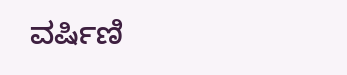ವರ್ಷಿಣಿ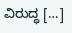ವಿರುದ್ಧ […]